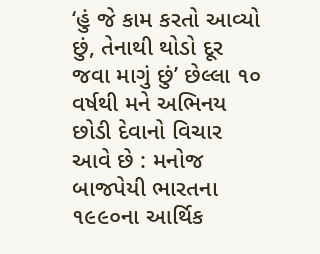‘હું જે કામ કરતો આવ્યો છું, તેનાથી થોડો દૂર જવા માગું છું’ છેલ્લા ૧૦ વર્ષથી મને અભિનય છોડી દેવાનો વિચાર આવે છે : મનોજ બાજપેયી ભારતના ૧૯૯૦ના આર્થિક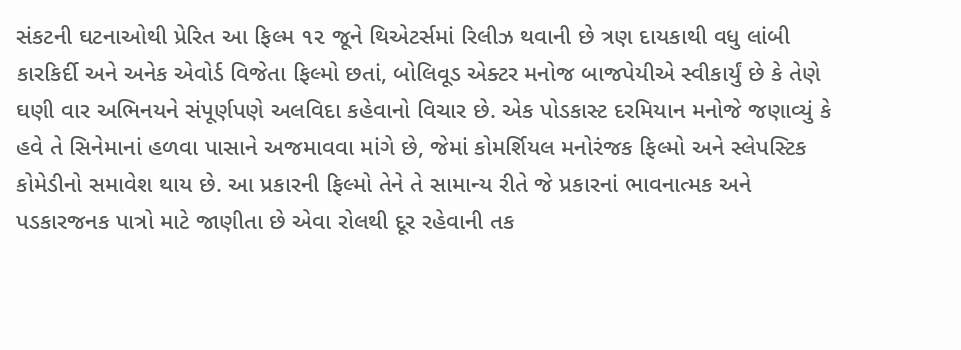સંકટની ઘટનાઓથી પ્રેરિત આ ફિલ્મ ૧૨ જૂને થિએટર્સમાં રિલીઝ થવાની છે ત્રણ દાયકાથી વધુ લાંબી કારકિર્દી અને અનેક એવોર્ડ વિજેતા ફિલ્મો છતાં, બોલિવૂડ એક્ટર મનોજ બાજપેયીએ સ્વીકાર્યું છે કે તેણે ઘણી વાર અભિનયને સંપૂર્ણપણે અલવિદા કહેવાનો વિચાર છે. એક પોડકાસ્ટ દરમિયાન મનોજે જણાવ્યું કે હવે તે સિનેમાનાં હળવા પાસાને અજમાવવા માંગે છે, જેમાં કોમર્શિયલ મનોરંજક ફિલ્મો અને સ્લેપસ્ટિક કોમેડીનો સમાવેશ થાય છે. આ પ્રકારની ફિલ્મો તેને તે સામાન્ય રીતે જે પ્રકારનાં ભાવનાત્મક અને પડકારજનક પાત્રો માટે જાણીતા છે એવા રોલથી દૂર રહેવાની તક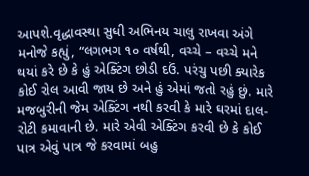આપશે.વૃદ્ધાવસ્થા સુધી અભિનય ચાલુ રાખવા અંગે મનોજે કહ્યું, “લગભગ ૧૦ વર્ષથી, વચ્ચે – વચ્ચે મને થયાં કરે છે કે હું એક્ટિંગ છોડી દઉં. પરંચુ પછી ક્યારેક કોઈ રોલ આવી જાય છે અને હું એમાં જતો રહું છું. મારે મજબુરીની જેમ એક્ટિંગ નથી કરવી કે મારે ઘરમાં દાલ-રોટી કમાવાની છે. મારે એવી એક્ટિંગ કરવી છે કે કોઈ પાત્ર એવું પાત્ર જે કરવામાં બહુ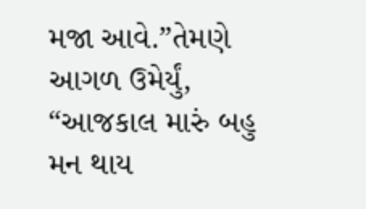મજા આવે.”તેમણે આગળ ઉમેર્યું, “આજકાલ મારું બહુ મન થાય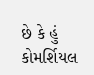છે કે હું કોમર્શિયલ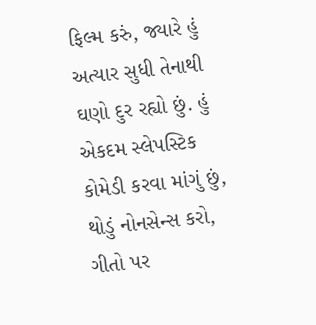ફિલ્મ કરું, જ્યારે હું અત્યાર સુધી તેનાથી ઘણો દુર રહ્યો છું. હું એકદમ સ્લેપસ્ટિક કોમેડી કરવા માંગું છું, થોડું નોનસેન્સ કરો, ગીતો પર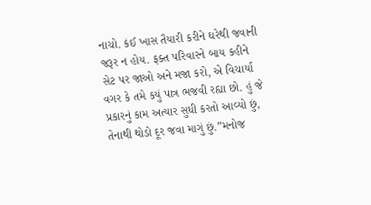નાચો. કંઈ ખાસ તૈયારી કરીને ઘરેથી જવાની જરૂર ન હોય. ફક્ત પરિવારને બાય કહીને સેટ પર જાઓ અને મજા કરો, એ વિચાર્યા વગર કે તમે કયું પાત્ર ભજવી રહ્યા છો. હું જે પ્રકારનું કામ અત્યાર સુધી કરતો આવ્યો છું, તેનાથી થોડો દૂર જવા માગું છું.”મનોજ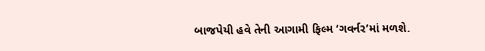બાજપેયી હવે તેની આગામી ફિલ્મ ‘ગવર્નર’માં મળશે.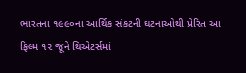ભારતના ૧૯૯૦ના આર્થિક સંકટની ઘટનાઓથી પ્રેરિત આ ફિલ્મ ૧૨ જૂને થિએટર્સમાં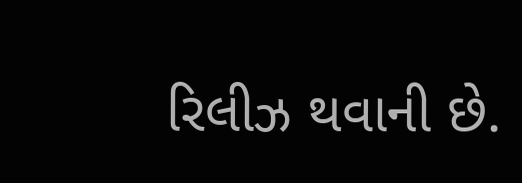રિલીઝ થવાની છે.